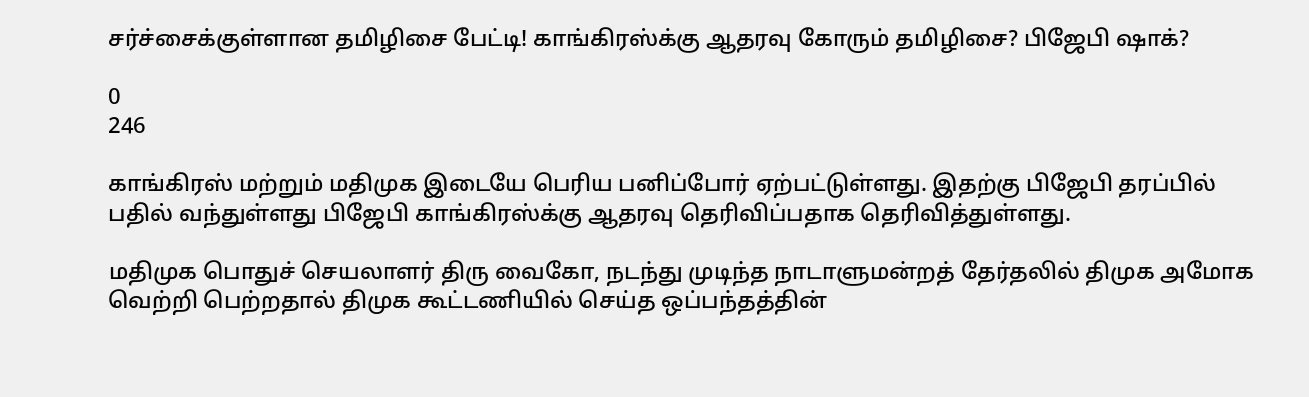சர்ச்சைக்குள்ளான தமிழிசை பேட்டி! காங்கிரஸ்க்கு ஆதரவு கோரும் தமிழிசை? பிஜேபி ஷாக்?

0
246

காங்கிரஸ் மற்றும் மதிமுக இடையே பெரிய பனிப்போர் ஏற்பட்டுள்ளது. இதற்கு பிஜேபி தரப்பில் பதில் வந்துள்ளது பிஜேபி காங்கிரஸ்க்கு ஆதரவு தெரிவிப்பதாக தெரிவித்துள்ளது.

மதிமுக பொதுச் செயலாளர் திரு வைகோ, நடந்து முடிந்த நாடாளுமன்றத் தேர்தலில் திமுக அமோக வெற்றி பெற்றதால் திமுக கூட்டணியில் செய்த ஒப்பந்தத்தின்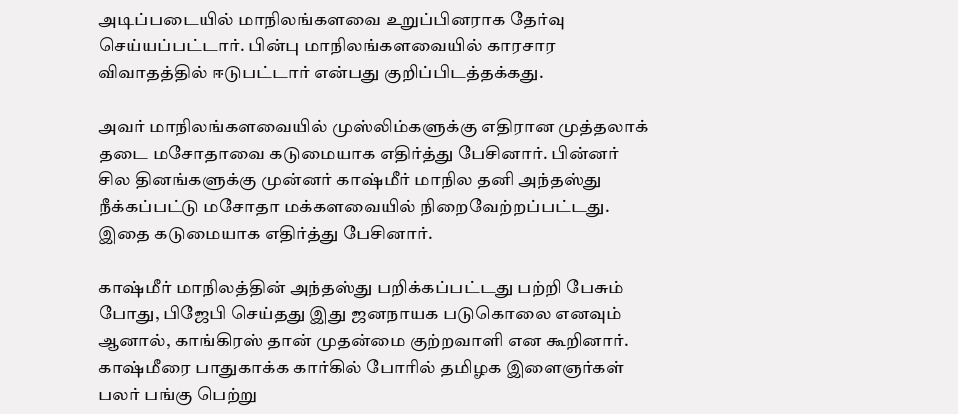அடிப்படையில் மாநிலங்களவை உறுப்பினராக தேர்வு செய்யப்பட்டார். பின்பு மாநிலங்களவையில் காரசார விவாதத்தில் ஈடுபட்டார் என்பது குறிப்பிடத்தக்கது.

அவர் மாநிலங்களவையில் முஸ்லிம்களுக்கு எதிரான முத்தலாக் தடை மசோதாவை கடுமையாக எதிர்த்து பேசினார். பின்னர் சில தினங்களுக்கு முன்னர் காஷ்மீர் மாநில தனி அந்தஸ்து நீக்கப்பட்டு மசோதா மக்களவையில் நிறைவேற்றப்பட்டது. இதை கடுமையாக எதிர்த்து பேசினார்.

காஷ்மீர் மாநிலத்தின் அந்தஸ்து பறிக்கப்பட்டது பற்றி பேசும் போது, பிஜேபி செய்தது இது ஜனநாயக படுகொலை எனவும் ஆனால், காங்கிரஸ் தான் முதன்மை குற்றவாளி என கூறினார். காஷ்மீரை பாதுகாக்க கார்கில் போரில் தமிழக இளைஞர்கள் பலர் பங்கு பெற்று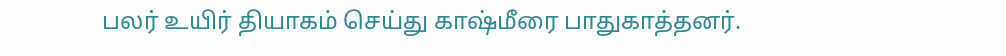பலர் உயிர் தியாகம் செய்து காஷ்மீரை பாதுகாத்தனர்.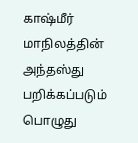காஷ்மீர் மாநிலத்தின் அந்தஸ்து பறிக்கப்படும் பொழுது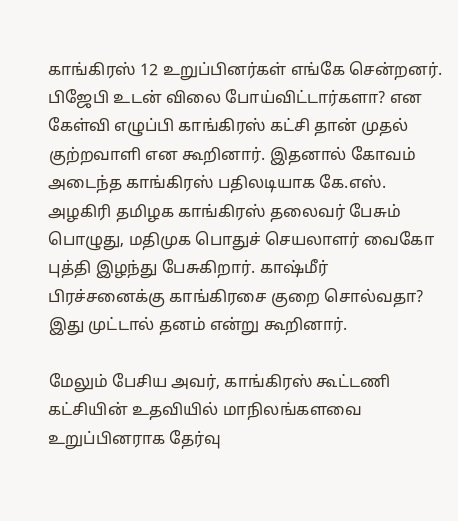காங்கிரஸ் 12 உறுப்பினர்கள் எங்கே சென்றனர். பிஜேபி உடன் விலை போய்விட்டார்களா? என கேள்வி எழுப்பி காங்கிரஸ் கட்சி தான் முதல் குற்றவாளி என கூறினார். இதனால் கோவம் அடைந்த காங்கிரஸ் பதிலடியாக கே.எஸ். அழகிரி தமிழக காங்கிரஸ் தலைவர் பேசும் பொழுது, மதிமுக பொதுச் செயலாளர் வைகோ புத்தி இழந்து பேசுகிறார். காஷ்மீர் பிரச்சனைக்கு காங்கிரசை குறை சொல்வதா? இது முட்டால் தனம் என்று கூறினார்.

மேலும் பேசிய அவர், காங்கிரஸ் கூட்டணி கட்சியின் உதவியில் மாநிலங்களவை உறுப்பினராக தேர்வு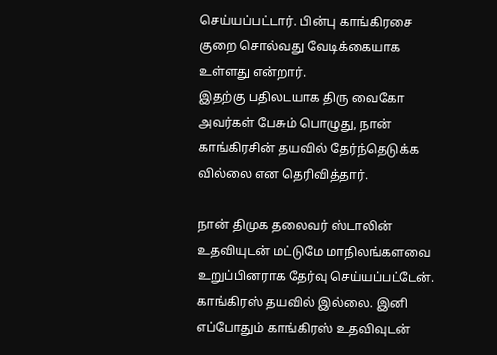செய்யப்பட்டார். பின்பு காங்கிரசை குறை சொல்வது வேடிக்கையாக உள்ளது என்றார்.
இதற்கு பதிலடயாக திரு வைகோ அவர்கள் பேசும் பொழுது, நான் காங்கிரசின் தயவில் தேர்ந்தெடுக்க வில்லை என தெரிவித்தார்.

நான் திமுக தலைவர் ஸ்டாலின் உதவியுடன் மட்டுமே மாநிலங்களவை உறுப்பினராக தேர்வு செய்யப்பட்டேன். காங்கிரஸ் தயவில் இல்லை. இனி எப்போதும் காங்கிரஸ் உதவிவுடன்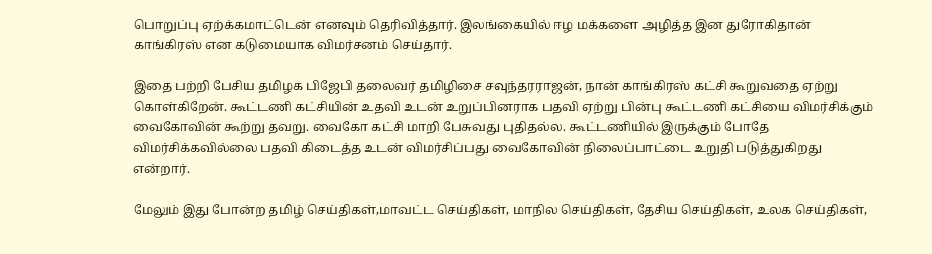பொறுப்பு ஏற்க்கமாட்டென் எனவும் தெரிவித்தார். இலங்கையில் ஈழ மக்களை அழித்த இன துரோகிதான் காங்கிரஸ் என கடுமையாக விமர்சனம் செய்தார்.

இதை பற்றி பேசிய தமிழக பிஜேபி தலைவர் தமிழிசை சவுந்தரராஜன், நான் காங்கிரஸ் கட்சி கூறுவதை ஏற்று கொள்கிறேன். கூட்டணி கட்சியின் உதவி உடன் உறுப்பினராக பதவி ஏற்று பின்பு கூட்டணி கட்சியை விமர்சிக்கும் வைகோவின் கூற்று தவறு. வைகோ கட்சி மாறி பேசுவது புதிதல்ல. கூட்டணியில் இருக்கும் போதே விமர்சிக்கவில்லை பதவி கிடைத்த உடன் விமர்சிப்பது வைகோவின் நிலைப்பாட்டை உறுதி படுத்துகிறது என்றார்.

மேலும் இது போன்ற தமிழ் செய்திகள்,மாவட்ட செய்திகள், மாநில செய்திகள், தேசிய செய்திகள், உலக செய்திகள்,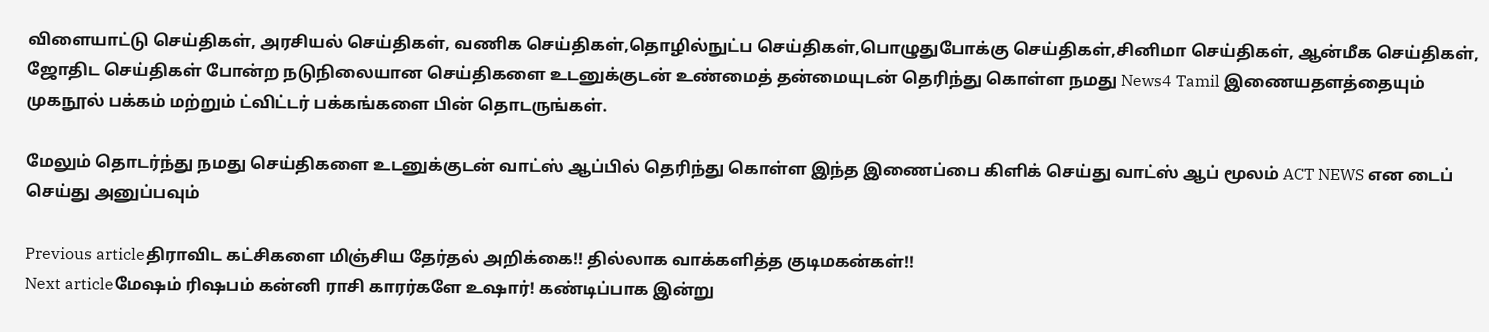விளையாட்டு செய்திகள், அரசியல் செய்திகள், வணிக செய்திகள்,தொழில்நுட்ப செய்திகள்,பொழுதுபோக்கு செய்திகள்,சினிமா செய்திகள், ஆன்மீக செய்திகள், ஜோதிட செய்திகள் போன்ற நடுநிலையான செய்திகளை உடனுக்குடன் உண்மைத் தன்மையுடன் தெரிந்து கொள்ள நமது News4 Tamil இணையதளத்தையும் முகநூல் பக்கம் மற்றும் ட்விட்டர் பக்கங்களை பின் தொடருங்கள்.

மேலும் தொடர்ந்து நமது செய்திகளை உடனுக்குடன் வாட்ஸ் ஆப்பில் தெரிந்து கொள்ள இந்த இணைப்பை கிளிக் செய்து வாட்ஸ் ஆப் மூலம் ACT NEWS என டைப் செய்து அனுப்பவும்

Previous articleதிராவிட கட்சிகளை மிஞ்சிய தேர்தல் அறிக்கை!! தில்லாக வாக்களித்த குடிமகன்கள்!!
Next articleமேஷம் ரிஷபம் கன்னி ராசி காரர்களே உஷார்! கண்டிப்பாக இன்று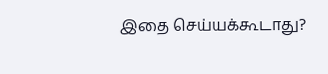இதை செய்யக்கூடாது?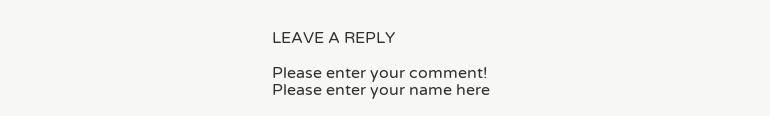LEAVE A REPLY

Please enter your comment!
Please enter your name here